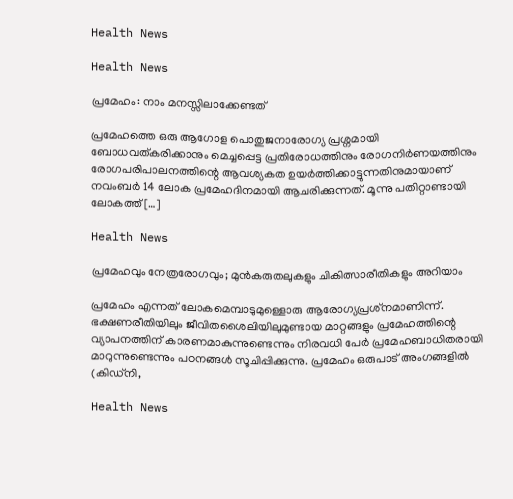Health News

Health News

പ്രമേഹം: നാം മനസ്സിലാക്കേണ്ടത്

പ്രമേഹത്തെ ഒരു ആഗോള പൊതുജനാരോഗ്യ പ്രശ്നമായി ബോധവത്കരിക്കാനും മെച്ചപ്പെട്ട പ്രതിരോധത്തിനും രോഗനിർണയത്തിനും രോഗപരിപാലനത്തിന്റെ ആവശ്യകത ഉയർത്തിക്കാട്ടുന്നതിനുമായാണ് നവംബർ 14 ലോക പ്രമേഹദിനമായി ആചരിക്കുന്നത്. മൂന്നു പതിറ്റാണ്ടായി ലോകത്ത് […]

Health News

പ്രമേഹവും നേത്രരോഗവും; മുൻകരുതലുകളും ചികിത്സാരീതികളും അറിയാം

പ്രമേഹം എന്നത് ലോകമെമ്പാടുമുള്ളൊരു ആരോഗ്യപ്രശ്‌നമാണിന്ന്. ഭക്ഷണരീതിയിലും ജീവിതശൈലിയിലുമുണ്ടായ മാറ്റങ്ങളും പ്രമേഹത്തിന്റെ വ്യാപനത്തിന് കാരണമാകുന്നുണ്ടെന്നും നിരവധി പേർ പ്രമേഹബാധിതരായി മാറുന്നുണ്ടെന്നും പഠനങ്ങൾ സൂചിപ്പിക്കുന്നു. പ്രമേഹം ഒരുപാട് അംഗങ്ങളിൽ (കിഡ്നി,

Health News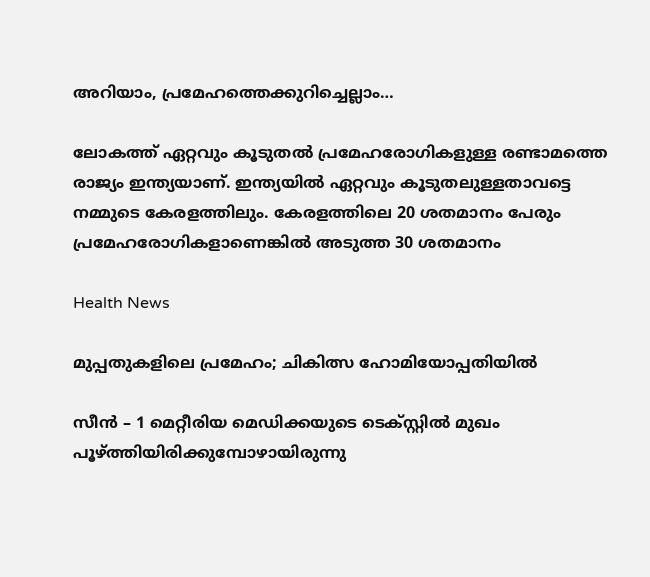അറിയാം, പ്രമേഹത്തെക്കുറിച്ചെല്ലാം…

ലോകത്ത് ഏറ്റവും കൂടുതൽ പ്രമേഹരോഗികളുള്ള രണ്ടാമത്തെ രാജ്യം ഇന്ത്യയാണ്. ഇന്ത്യയിൽ ഏറ്റവും കൂടുതലുള്ളതാവട്ടെ നമ്മുടെ കേരളത്തിലും. കേരളത്തിലെ 20 ശതമാനം പേരും പ്രമേഹരോഗികളാണെങ്കിൽ അടുത്ത 30 ശതമാനം

Health News

മുപ്പതുകളിലെ പ്രമേഹം; ചികിത്സ ഹോമിയോപ്പതിയിൽ

സീൻ – 1 മെറ്റീരിയ മെഡിക്കയുടെ ടെക്സ്റ്റിൽ മുഖം പൂഴ്ത്തിയിരിക്കുമ്പോഴായിരുന്നു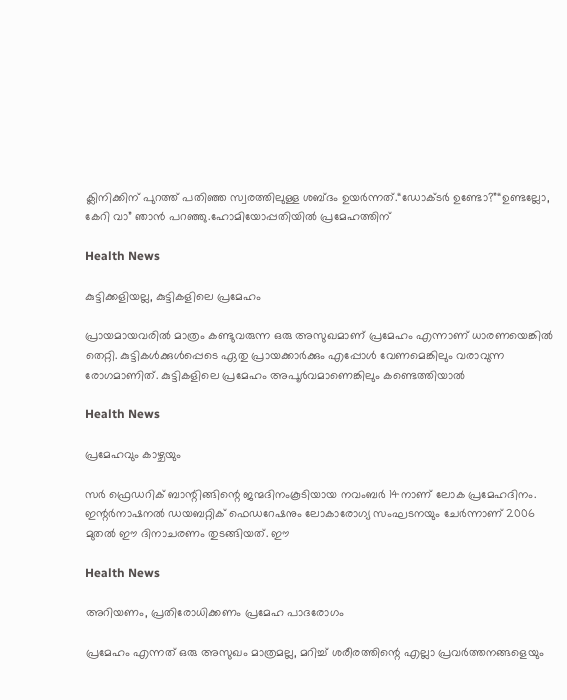ക്ലിനിക്കിന് പുറത്ത് പതിഞ്ഞ സ്വരത്തിലുള്ള ശബ്ദം ഉയർന്നത്.“ഡോക്ടർ ഉണ്ടോ?”“ഉണ്ടല്ലോ, കേറി വാ” ഞാൻ പറഞ്ഞു.ഹോമിയോപ്പതിയിൽ പ്രമേഹത്തിന്

Health News

കുട്ടിക്കളിയല്ല, കുട്ടികളിലെ പ്രമേഹം

പ്രായമായവരിൽ മാത്രം കണ്ടുവരുന്ന ഒരു അസുഖമാണ് പ്രമേഹം എന്നാണ് ധാരണയെങ്കിൽ തെറ്റി. കുട്ടികൾക്കുൾപ്പെടെ ഏതു പ്രായക്കാർക്കും എപ്പോൾ വേണമെങ്കിലും വരാവുന്ന രോഗമാണിത്. കുട്ടികളിലെ പ്രമേഹം അപൂർവമാണെങ്കിലും കണ്ടെത്തിയാൽ

Health News

പ്രമേഹവും കാഴ്ചയും

സർ ഫ്രെഡറിക് ബാന്റിങ്ങിന്റെ ജന്മദിനംകൂടിയായ നവംബർ 14നാണ് ലോക പ്രമേഹദിനം. ഇന്റർനാഷനൽ ഡയബറ്റിക് ഫെഡറേഷനും ലോകാരോഗ്യ സംഘടനയും ചേർന്നാണ് 2006 മുതൽ ഈ ദിനാചരണം തുടങ്ങിയത്. ഈ

Health News

അറിയണം, പ്രതിരോധിക്കണം പ്രമേഹ പാദരോഗം

പ്രമേഹം എന്നത് ഒരു അസുഖം മാത്രമല്ല, മറിച്ച് ശരീരത്തിന്റെ എല്ലാ പ്രവർത്തനങ്ങളെയും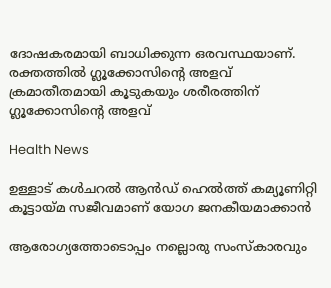ദോഷകരമായി ബാധിക്കുന്ന ഒരവസ്ഥയാണ്. രക്തത്തിൽ ഗ്ലൂക്കോസിന്റെ അളവ് ക്രമാതീതമായി കൂടുകയും ശരീരത്തിന് ഗ്ലൂക്കോസിന്റെ അളവ്

Health News

ഉള്ളാട് കൾചറൽ ആൻഡ് ഹെൽത്ത് കമ്യൂണിറ്റി കൂട്ടായ്മ സജീവമാണ് യോഗ ജനകീയമാക്കാൻ

ആരോഗ്യത്തോടൊപ്പം നല്ലൊരു സംസ്കാരവും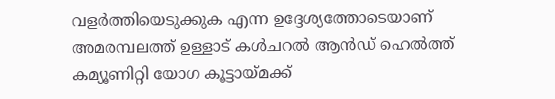വളർത്തിയെടുക്കുക എന്ന ഉദ്ദേശ്യത്തോടെയാണ് അമരമ്പലത്ത് ഉള്ളാട് കൾചറൽ ആൻഡ് ഹെൽത്ത് കമ്യൂണിറ്റി യോഗ കൂട്ടായ്മക്ക്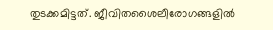തുടക്കമിട്ടത്. ജീവിതശൈലീരോഗങ്ങളിൽ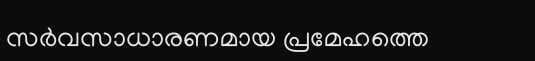സർവസാധാരണമായ പ്രമേഹത്തെ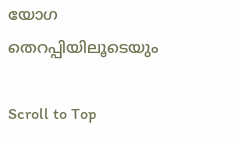യോഗ തെറപ്പിയിലൂടെയും

Scroll to Top